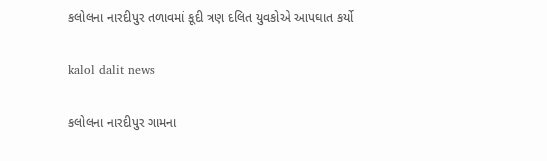કલોલના નારદીપુર તળાવમાં કૂદી ત્રણ દલિત યુવકોએ આપઘાત કર્યો

kalol dalit news

કલોલના નારદીપુર ગામના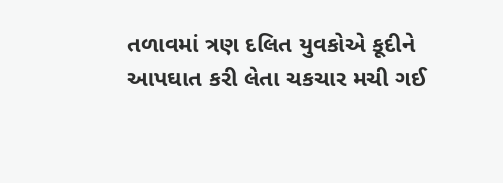તળાવમાં ત્રણ દલિત યુવકોએ કૂદીને આપઘાત કરી લેતા ચકચાર મચી ગઈ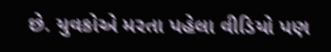છે. યુવકોએ મરતા પહેલા વીડિયો પણ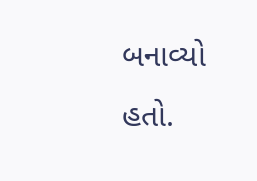બનાવ્યો હતો.